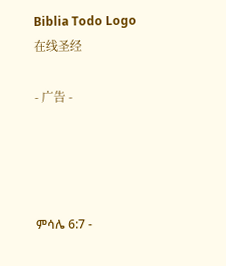Biblia Todo Logo
在线圣经

- 广告 -




ምሳሌ 6:7 -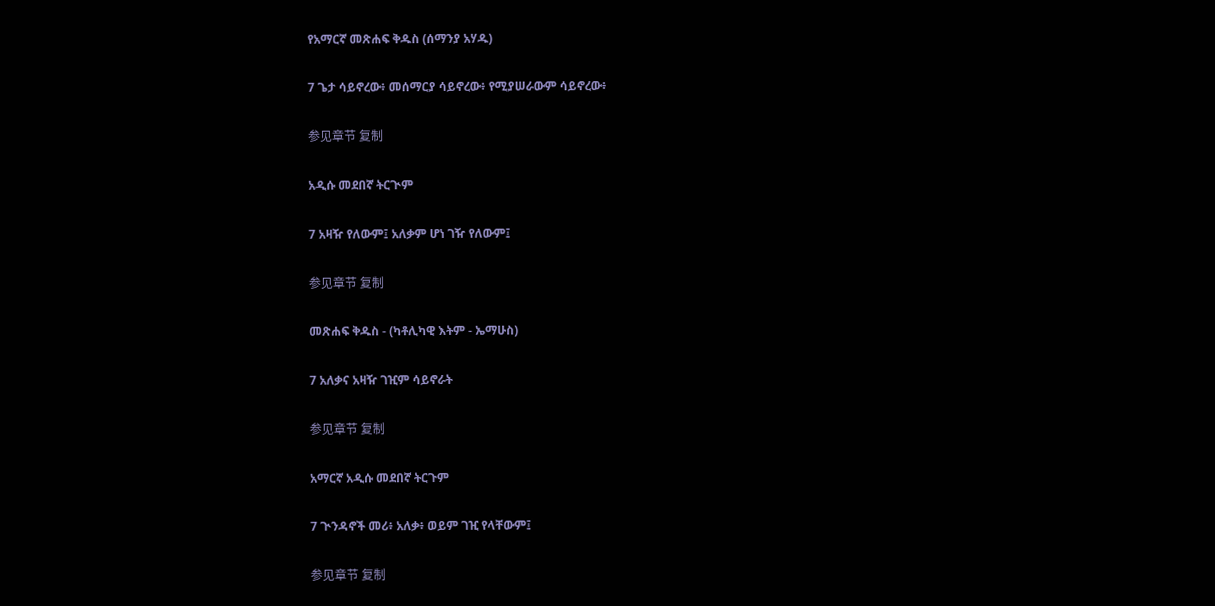የአማርኛ መጽሐፍ ቅዱስ (ሰማንያ አሃዱ)

7 ጌታ ሳይኖረው፥ መሰማርያ ሳይኖረው፥ የሚያሠራውም ሳይኖረው፥

参见章节 复制

አዲሱ መደበኛ ትርጒም

7 አዛዥ የለውም፤ አለቃም ሆነ ገዥ የለውም፤

参见章节 复制

መጽሐፍ ቅዱስ - (ካቶሊካዊ እትም - ኤማሁስ)

7 አለቃና አዛዥ ገዢም ሳይኖራት

参见章节 复制

አማርኛ አዲሱ መደበኛ ትርጉም

7 ጒንዳኖች መሪ፥ አለቃ፥ ወይም ገዢ የላቸውም፤

参见章节 复制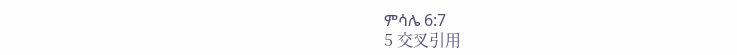ምሳሌ 6:7
5 交叉引用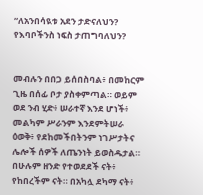“ለአንበሳዪቱ አደን ታድናለህን? የእባቦችንስ ነፍስ ታጠግባለህን?


መብሉን በበጋ ይሰበስባል፥ በመከርም ጊዜ በሰፊ ቦታ ያስቀምጣል። ወይም ወደ ንብ ሂድ፥ ሠራተኛ እንደ ሆነች፥ መልካም ሥራንም እንደምትሠራ ዕወቅ፥ የደከመችበትንም ነገሥታትና ሌሎች ሰዎች ለጤንነት ይወስዱታል። በሁሉም ዘንድ የተወደደች ናት፥ የከበረችም ናት። በአካሏ ደካማ ናት፥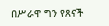በሥራዋ ግን የጸናች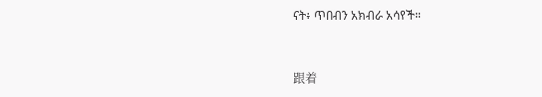ናት፥ ጥበብን አክብራ አሳየች።


跟着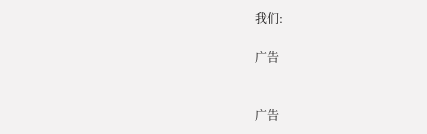我们:

广告


广告